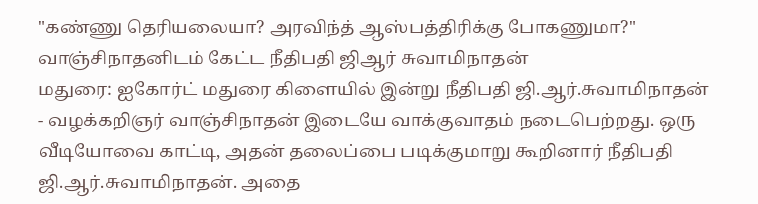"கண்ணு தெரியலையா? அரவிந்த் ஆஸ்பத்திரிக்கு போகணுமா?" வாஞ்சிநாதனிடம் கேட்ட நீதிபதி ஜிஆர் சுவாமிநாதன்
மதுரை: ஐகோர்ட் மதுரை கிளையில் இன்று நீதிபதி ஜி.ஆர்.சுவாமிநாதன் - வழக்கறிஞர் வாஞ்சிநாதன் இடையே வாக்குவாதம் நடைபெற்றது. ஒரு வீடியோவை காட்டி, அதன் தலைப்பை படிக்குமாறு கூறினார் நீதிபதி ஜி.ஆர்.சுவாமிநாதன். அதை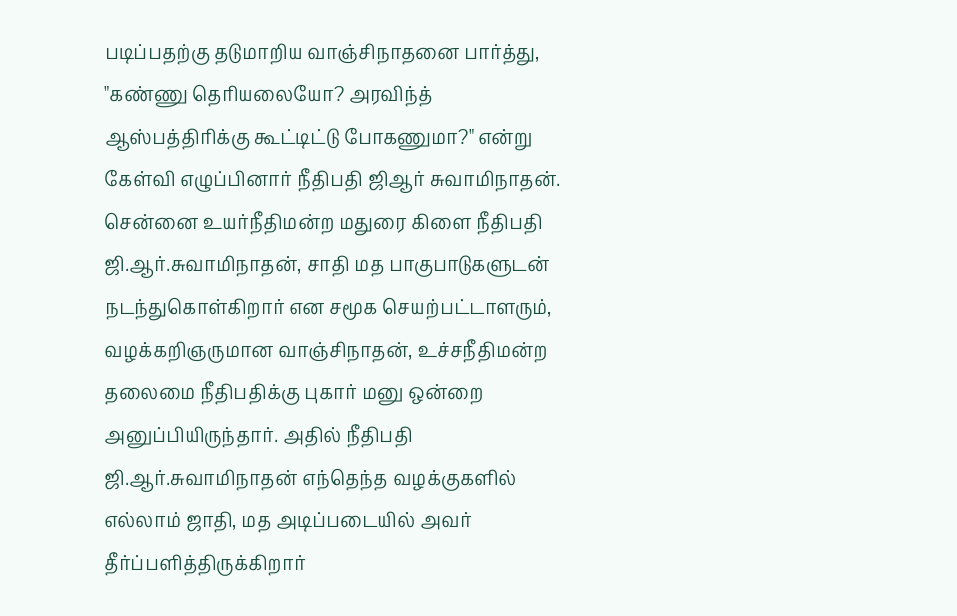படிப்பதற்கு தடுமாறிய வாஞ்சிநாதனை பார்த்து, "கண்ணு தெரியலையோ? அரவிந்த் ஆஸ்பத்திரிக்கு கூட்டிட்டு போகணுமா?" என்று கேள்வி எழுப்பினார் நீதிபதி ஜிஆர் சுவாமிநாதன்.
சென்னை உயர்நீதிமன்ற மதுரை கிளை நீதிபதி ஜி.ஆர்.சுவாமிநாதன், சாதி மத பாகுபாடுகளுடன் நடந்துகொள்கிறார் என சமூக செயற்பட்டாளரும், வழக்கறிஞருமான வாஞ்சிநாதன், உச்சநீதிமன்ற தலைமை நீதிபதிக்கு புகார் மனு ஒன்றை அனுப்பியிருந்தார். அதில் நீதிபதி ஜி.ஆர்.சுவாமிநாதன் எந்தெந்த வழக்குகளில் எல்லாம் ஜாதி, மத அடிப்படையில் அவர் தீர்ப்பளித்திருக்கிறார்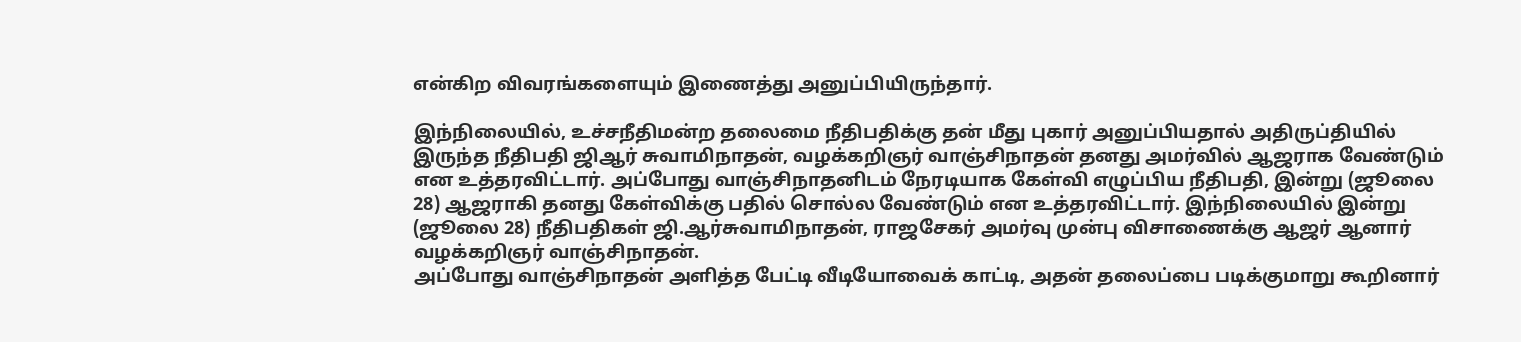என்கிற விவரங்களையும் இணைத்து அனுப்பியிருந்தார்.

இந்நிலையில், உச்சநீதிமன்ற தலைமை நீதிபதிக்கு தன் மீது புகார் அனுப்பியதால் அதிருப்தியில் இருந்த நீதிபதி ஜிஆர் சுவாமிநாதன், வழக்கறிஞர் வாஞ்சிநாதன் தனது அமர்வில் ஆஜராக வேண்டும் என உத்தரவிட்டார். அப்போது வாஞ்சிநாதனிடம் நேரடியாக கேள்வி எழுப்பிய நீதிபதி, இன்று (ஜூலை 28) ஆஜராகி தனது கேள்விக்கு பதில் சொல்ல வேண்டும் என உத்தரவிட்டார். இந்நிலையில் இன்று (ஜூலை 28) நீதிபதிகள் ஜி.ஆர்சுவாமிநாதன், ராஜசேகர் அமர்வு முன்பு விசாணைக்கு ஆஜர் ஆனார் வழக்கறிஞர் வாஞ்சிநாதன்.
அப்போது வாஞ்சிநாதன் அளித்த பேட்டி வீடியோவைக் காட்டி, அதன் தலைப்பை படிக்குமாறு கூறினார்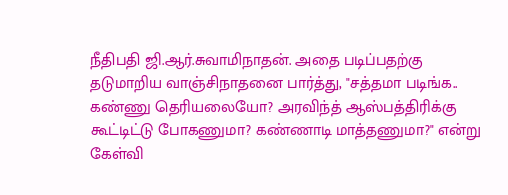நீதிபதி ஜி.ஆர்.சுவாமிநாதன். அதை படிப்பதற்கு தடுமாறிய வாஞ்சிநாதனை பார்த்து, "சத்தமா படிங்க.. கண்ணு தெரியலையோ? அரவிந்த் ஆஸ்பத்திரிக்கு கூட்டிட்டு போகணுமா? கண்ணாடி மாத்தணுமா?" என்று கேள்வி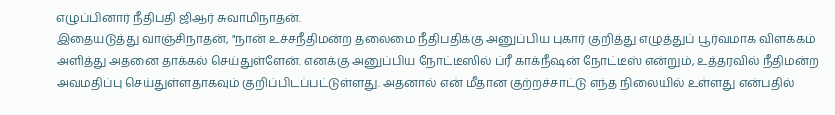எழுப்பினார் நீதிபதி ஜிஆர் சுவாமிநாதன்.
இதையடுத்து வாஞ்சிநாதன், "நான் உச்சநீதிமன்ற தலைமை நீதிபதிக்கு அனுப்பிய புகார் குறித்து எழுத்துப் பூர்வமாக விளக்கம் அளித்து அதனை தாக்கல் செய்துள்ளேன். எனக்கு அனுப்பிய நோட்டீஸில் ப்ரீ காக்நீஷன் நோட்டீஸ் என்றும், உத்தரவில் நீதிமன்ற அவமதிப்பு செய்துள்ளதாகவும் குறிப்பிடப்பட்டுள்ளது. அதனால் என் மீதான குற்றச்சாட்டு எந்த நிலையில் உள்ளது என்பதில்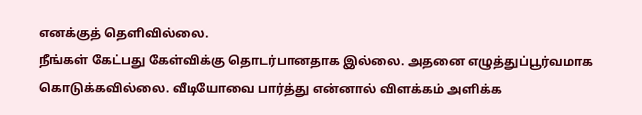எனக்குத் தெளிவில்லை.
நீங்கள் கேட்பது கேள்விக்கு தொடர்பானதாக இல்லை. அதனை எழுத்துப்பூர்வமாக கொடுக்கவில்லை. வீடியோவை பார்த்து என்னால் விளக்கம் அளிக்க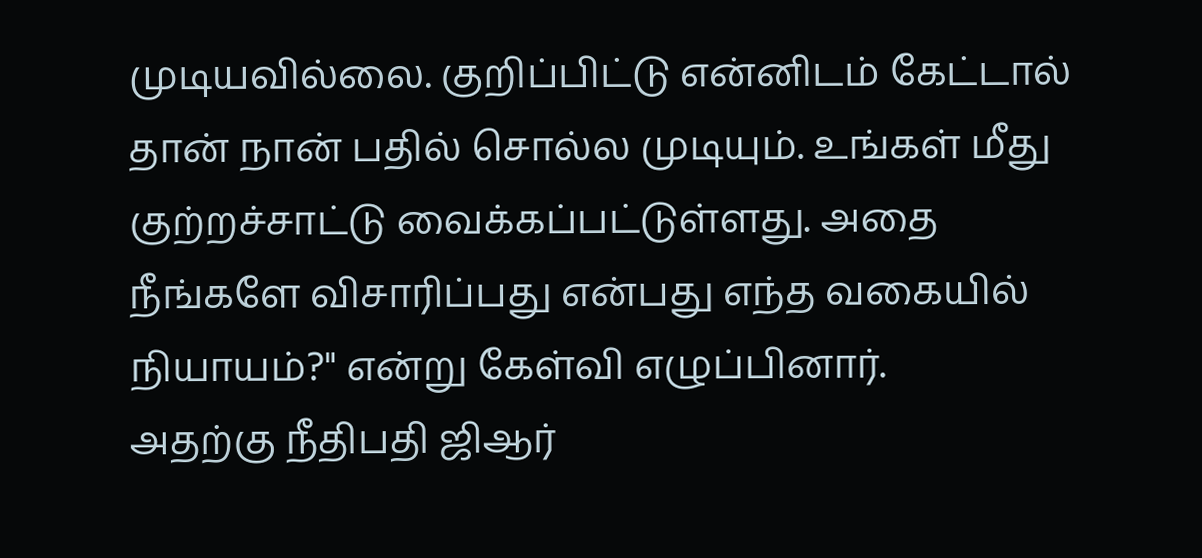முடியவில்லை. குறிப்பிட்டு என்னிடம் கேட்டால் தான் நான் பதில் சொல்ல முடியும். உங்கள் மீது குற்றச்சாட்டு வைக்கப்பட்டுள்ளது. அதை நீங்களே விசாரிப்பது என்பது எந்த வகையில் நியாயம்?" என்று கேள்வி எழுப்பினார்.
அதற்கு நீதிபதி ஜிஆர்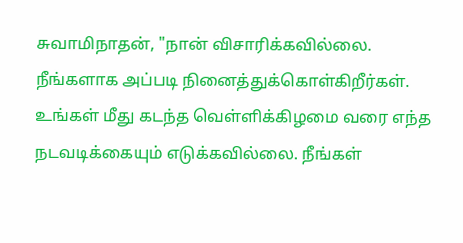சுவாமிநாதன், "நான் விசாரிக்கவில்லை. நீங்களாக அப்படி நினைத்துக்கொள்கிறீர்கள். உங்கள் மீது கடந்த வெள்ளிக்கிழமை வரை எந்த நடவடிக்கையும் எடுக்கவில்லை. நீங்கள்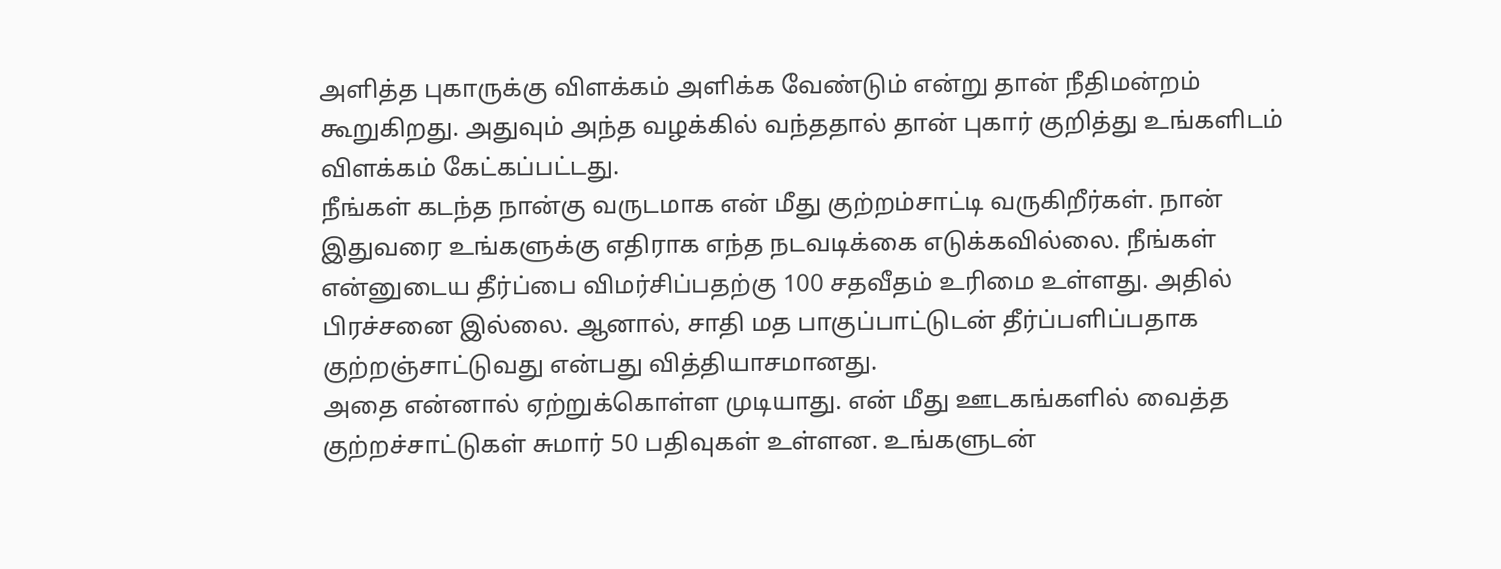அளித்த புகாருக்கு விளக்கம் அளிக்க வேண்டும் என்று தான் நீதிமன்றம் கூறுகிறது. அதுவும் அந்த வழக்கில் வந்ததால் தான் புகார் குறித்து உங்களிடம் விளக்கம் கேட்கப்பட்டது.
நீங்கள் கடந்த நான்கு வருடமாக என் மீது குற்றம்சாட்டி வருகிறீர்கள். நான் இதுவரை உங்களுக்கு எதிராக எந்த நடவடிக்கை எடுக்கவில்லை. நீங்கள் என்னுடைய தீர்ப்பை விமர்சிப்பதற்கு 100 சதவீதம் உரிமை உள்ளது. அதில் பிரச்சனை இல்லை. ஆனால், சாதி மத பாகுப்பாட்டுடன் தீர்ப்பளிப்பதாக குற்றஞ்சாட்டுவது என்பது வித்தியாசமானது.
அதை என்னால் ஏற்றுக்கொள்ள முடியாது. என் மீது ஊடகங்களில் வைத்த குற்றச்சாட்டுகள் சுமார் 50 பதிவுகள் உள்ளன. உங்களுடன்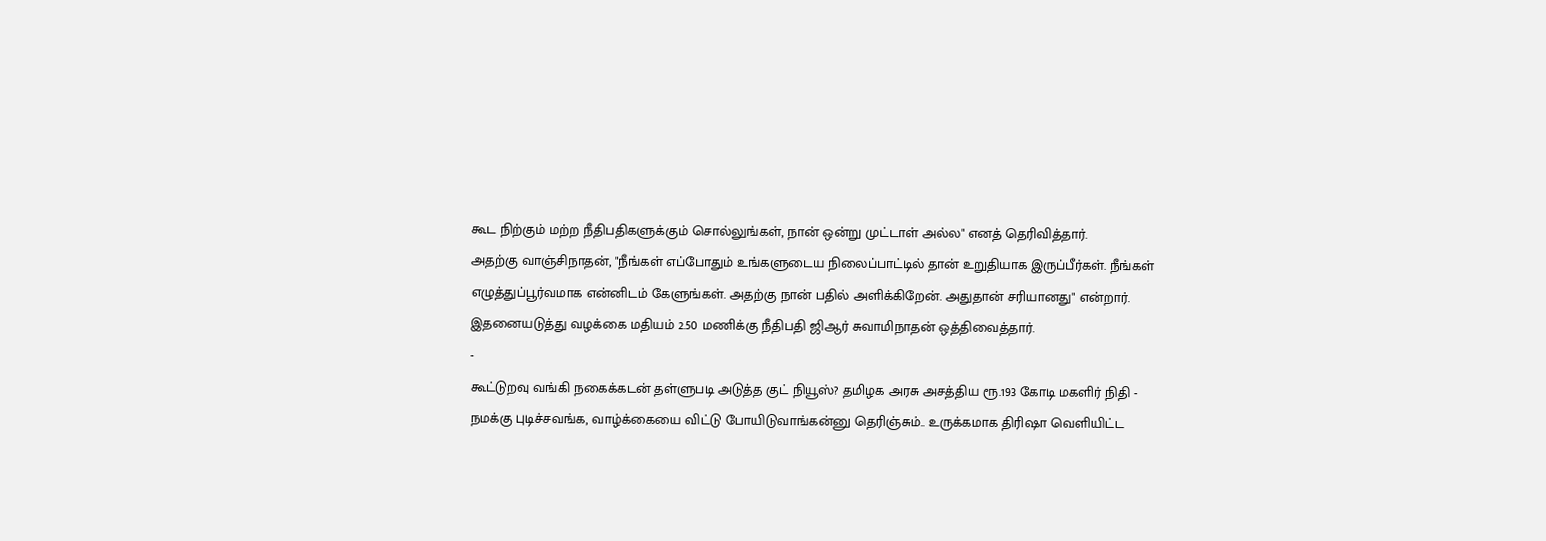கூட நிற்கும் மற்ற நீதிபதிகளுக்கும் சொல்லுங்கள், நான் ஒன்று முட்டாள் அல்ல" எனத் தெரிவித்தார்.
அதற்கு வாஞ்சிநாதன், "நீங்கள் எப்போதும் உங்களுடைய நிலைப்பாட்டில் தான் உறுதியாக இருப்பீர்கள். நீங்கள் எழுத்துப்பூர்வமாக என்னிடம் கேளுங்கள். அதற்கு நான் பதில் அளிக்கிறேன். அதுதான் சரியானது" என்றார். இதனையடுத்து வழக்கை மதியம் 2.50 மணிக்கு நீதிபதி ஜிஆர் சுவாமிநாதன் ஒத்திவைத்தார்.
-
கூட்டுறவு வங்கி நகைக்கடன் தள்ளுபடி அடுத்த குட் நியூஸ்? தமிழக அரசு அசத்திய ரூ.193 கோடி மகளிர் நிதி -
நமக்கு புடிச்சவங்க, வாழ்க்கையை விட்டு போயிடுவாங்கன்னு தெரிஞ்சும்.. உருக்கமாக திரிஷா வெளியிட்ட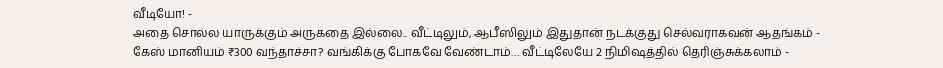வீடியோ! -
அதை சொல்ல யாருக்கும் அருகதை இல்லை.. வீட்டிலும், ஆபீஸிலும் இதுதான் நடக்குது செல்வராகவன் ஆதங்கம் -
கேஸ் மானியம் ₹300 வந்தாச்சா? வங்கிக்கு போகவே வேண்டாம்… வீட்டிலேயே 2 நிமிஷத்தில் தெரிஞ்சுக்கலாம் -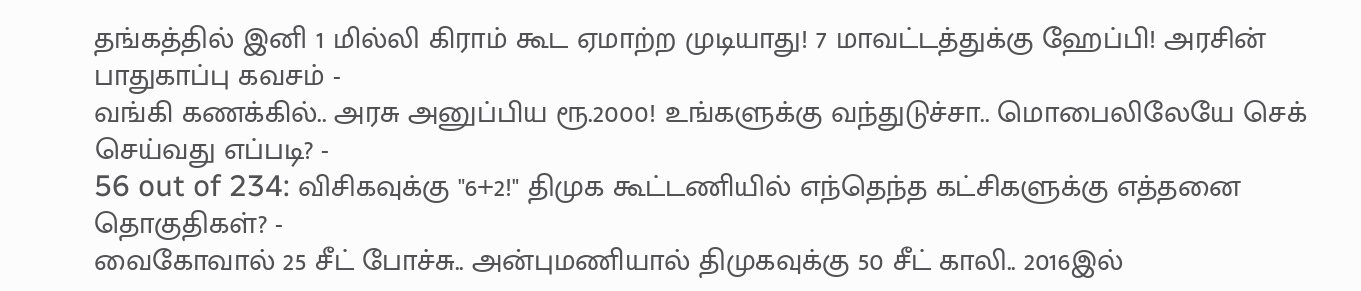தங்கத்தில் இனி 1 மில்லி கிராம் கூட ஏமாற்ற முடியாது! 7 மாவட்டத்துக்கு ஹேப்பி! அரசின் பாதுகாப்பு கவசம் -
வங்கி கணக்கில்.. அரசு அனுப்பிய ரூ.2000! உங்களுக்கு வந்துடுச்சா.. மொபைலிலேயே செக் செய்வது எப்படி? -
56 out of 234: விசிகவுக்கு "6+2!" திமுக கூட்டணியில் எந்தெந்த கட்சிகளுக்கு எத்தனை தொகுதிகள்? -
வைகோவால் 25 சீட் போச்சு.. அன்புமணியால் திமுகவுக்கு 50 சீட் காலி.. 2016இல்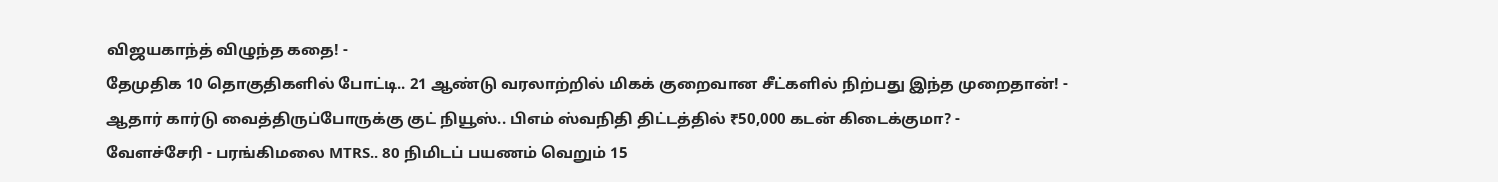விஜயகாந்த் விழுந்த கதை! -
தேமுதிக 10 தொகுதிகளில் போட்டி.. 21 ஆண்டு வரலாற்றில் மிகக் குறைவான சீட்களில் நிற்பது இந்த முறைதான்! -
ஆதார் கார்டு வைத்திருப்போருக்கு குட் நியூஸ்.. பிஎம் ஸ்வநிதி திட்டத்தில் ₹50,000 கடன் கிடைக்குமா? -
வேளச்சேரி - பரங்கிமலை MTRS.. 80 நிமிடப் பயணம் வெறும் 15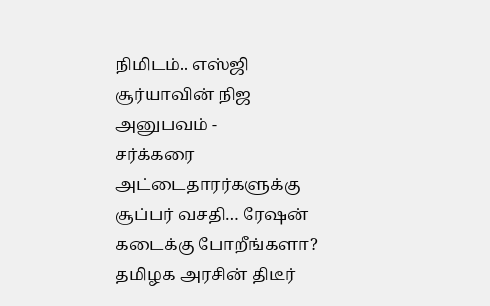நிமிடம்.. எஸ்ஜி சூர்யாவின் நிஜ அனுபவம் -
சர்க்கரை அட்டைதாரர்களுக்கு சூப்பர் வசதி… ரேஷன் கடைக்கு போறீங்களா? தமிழக அரசின் திடீர்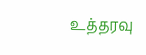உத்தரவு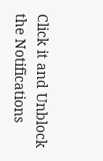Click it and Unblock the Notifications